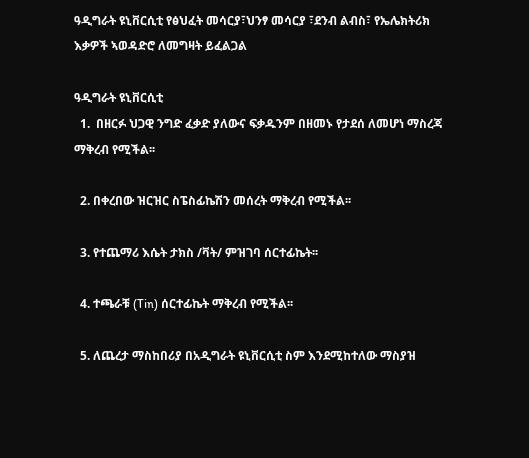ዓዲግራት ዩኒቨርሲቲ የፅህፈት መሳርያ፣ህንፃ መሳርያ ፣ደንብ ልብስ፣ የኤሌክትሪክ እቃዎች ኣወዳድሮ ለመግዛት ይፈልጋል

ዓዲግራት ዩኒቨርሲቲ
  1.  በዘርፉ ህጋዊ ንግድ ፈቃድ ያለውና ፍቃዱንም በዘመኑ የታደሰ ለመሆነ ማስረጃ ማቅረብ የሚችል፡፡

  2. በቀረበው ዝርዝር ስፔስፊኬሽን መሰረት ማቅረብ የሚችል፡፡

  3. የተጨማሪ እሴት ታክስ /ቫት/ ምዝገባ ሰርተፊኬት፡፡

  4. ተጫራቹ (Tin) ሰርተፊኬት ማቅረብ የሚችል፡፡

  5. ለጨረታ ማስከበሪያ በአዲግራት ዩኒቨርሲቲ ስም እንደሚከተለው ማስያዝ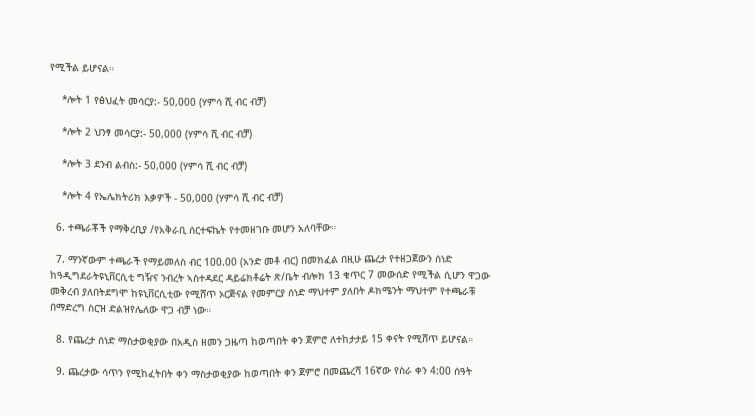የሚችል ይሆናል።

    *ሎት 1 የፅህፈት መሳርያ:- 50,000 (ሃምሳ ሺ ብር ብቻ)

    *ሎት 2 ህንፃ መሳርያ:- 50,000 (ሃምሳ ሺ ብር ብቻ)

    *ሎት 3 ደንብ ልብስ:- 50,000 (ሃምሳ ሺ ብር ብቻ)

    *ሎት 4 የኤሌክትሪክ እቃዎች - 50,000 (ሃምሳ ሺ ብር ብቻ)

  6. ተጫራቾች የማቅረቢያ /የአቅራቢ ሰርተፍኬት የተመዘገቡ መሆን አለባቸው።

  7. ማንኛውም ተጫራች የማይመለስ ብር 100.00 (አንድ መቶ ብር) በመክፈል በዚሁ ጨረታ የተዘጋጀውን ሰነድ ከዓዲግደራትዩኒቨርሲቲ ግዥና ንብረት ኣስተዳደር ዳይሬክቶሬት ጽ/ቤት ብሎክ 13 ቁጥር 7 መውሰድ የሚችል ሲሆን ዋጋው መቅረብ ያለበትደግሞ ከዩኒቨርሲቲው የሚሸጥ ኦርጅናል የመምርያ ሰነድ ማህተም ያለበት ዶክሜንት ማህተም የተጫራቹ በማድረግ ስርዝ ድልዝየሌለው ዋጋ ብቻ ነው።

  8. የጨረታ ሰነድ ማስታወቂያው በአዲስ ዘመን ጋዜጣ ከወጣበት ቀን ጀምሮ ለተከታታይ 15 ቀናት የሚሸጥ ይሆናል።

  9. ጨረታው ሳጥን የሚከፈትበት ቀን ማስታወቂያው ከወጣበት ቀን ጀምሮ በመጨረሻ 16ኛው የስራ ቀን 4:00 ሰዓት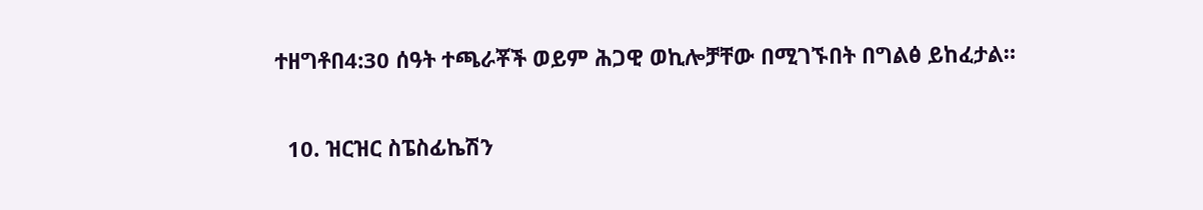ተዘግቶበ4:30 ሰዓት ተጫራቾች ወይም ሕጋዊ ወኪሎቻቸው በሚገኙበት በግልፅ ይከፈታል።

  10. ዝርዝር ስፔስፊኬሽን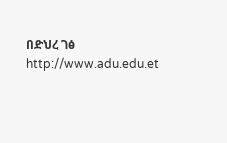በድህረ ገፅ http://www.adu.edu.et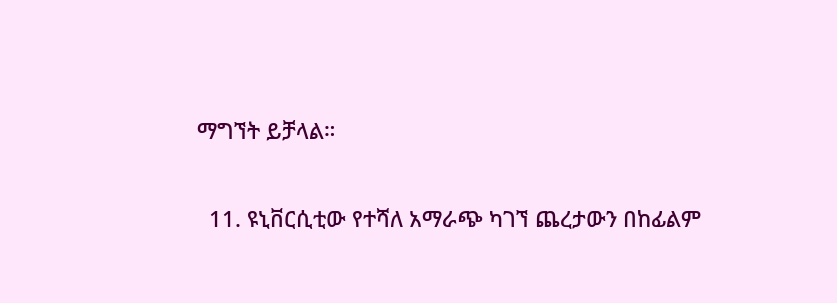ማግኘት ይቻላል።

  11. ዩኒቨርሲቲው የተሻለ አማራጭ ካገኘ ጨረታውን በከፊልም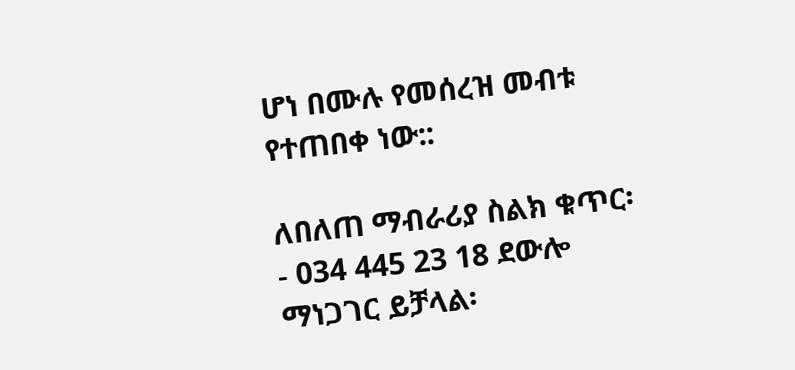ሆነ በሙሉ የመሰረዝ መብቱ የተጠበቀ ነው::

ለበለጠ ማብራሪያ ስልክ ቁጥር፡- 034 445 23 18 ደውሎ ማነጋገር ይቻላል፡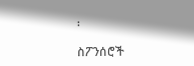፡

ስፖንሰሮች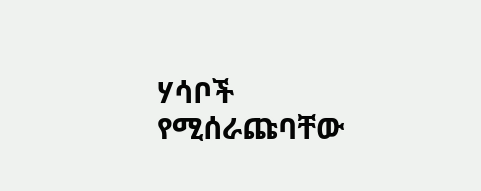ሃሳቦች የሚሰራጩባቸው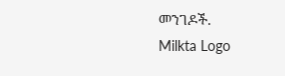መንገዶች.
Milkta Logo